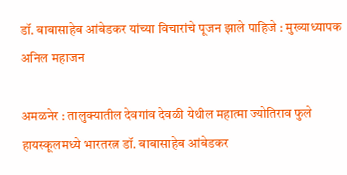डॉ. बाबासाहेब आंबेडकर यांच्या विचारांचे पूजन झाले पाहिजे : मुख्याध्यापक अनिल महाजन

अमळनेर : तालुक्यातील देवगांव देवळी येथील महात्मा ज्योतिराव फुले हायस्कूलमध्ये भारतरत्न डॉ. बाबासाहेब आंबेडकर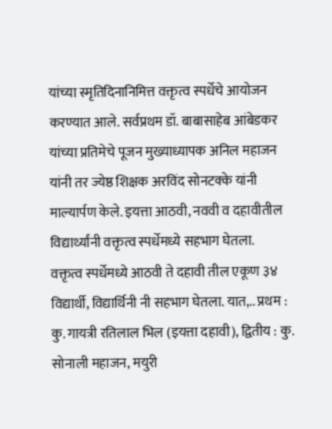यांच्या स्मृतिदिनानिमित्त वक्तृत्व स्पर्धेचे आयोजन करण्यात आले. सर्वप्रथम डॉ. बाबासाहेब आंबेडकर यांच्या प्रतिमेचे पूजन मुख्याध्यापक अनिल महाजन यांनी तर ज्येष्ठ शिक्षक अरविंद सोनटक्के यांनी माल्यार्पण केले. इयत्ता आठवी, नववी व दहावीतील विद्यार्थ्यांनी वक्तृत्व स्पर्धेमध्ये सहभाग घेतला.
वक्तृत्व स्पर्धेमध्ये आठवी ते दहावी तील एकूण ३४ विद्यार्थी, विद्यार्थिनी नी सहभाग घेतला. यात,.. प्रथम : कु. गायत्री रतिलाल भिल (इयत्ता दहावी), द्वितीय : कु. सोनाली महाजन, मयुरी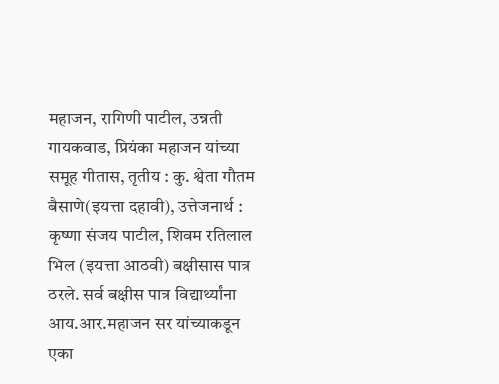महाजन, रागिणी पाटील, उन्नती गायकवाड, प्रियंका महाजन यांच्या समूह गीतास, तृतीय : कु. श्वेता गौतम बैसाणे(इयत्ता दहावी), उत्तेजनार्थ : कृष्णा संजय पाटील, शिवम रतिलाल भिल (इयत्ता आठवी) बक्षीसास पात्र ठरले. सर्व बक्षीस पात्र विद्यार्थ्यांना आय.आर.महाजन सर यांच्याकडून एका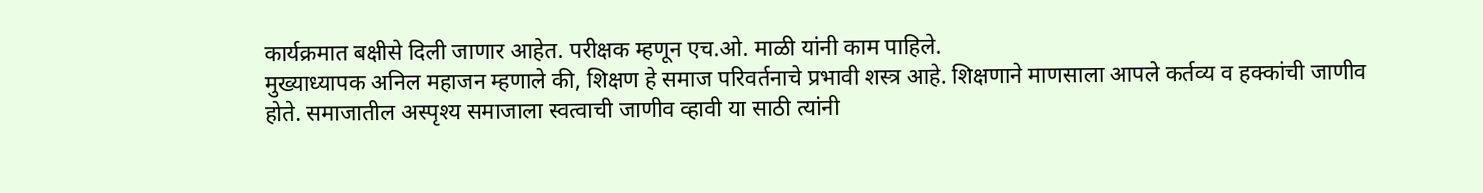कार्यक्रमात बक्षीसे दिली जाणार आहेत. परीक्षक म्हणून एच.ओ. माळी यांनी काम पाहिले.
मुख्याध्यापक अनिल महाजन म्हणाले की, शिक्षण हे समाज परिवर्तनाचे प्रभावी शस्त्र आहे. शिक्षणाने माणसाला आपले कर्तव्य व हक्कांची जाणीव होते. समाजातील अस्पृश्य समाजाला स्वत्वाची जाणीव व्हावी या साठी त्यांनी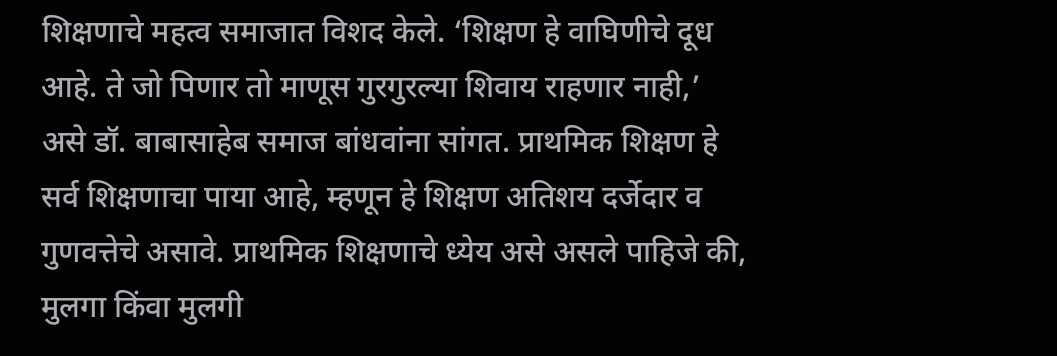शिक्षणाचे महत्व समाजात विशद केले. ‘शिक्षण हे वाघिणीचे दूध आहे. ते जो पिणार तो माणूस गुरगुरल्या शिवाय राहणार नाही,’ असे डॉ. बाबासाहेब समाज बांधवांना सांगत. प्राथमिक शिक्षण हे सर्व शिक्षणाचा पाया आहे, म्हणून हे शिक्षण अतिशय दर्जेदार व गुणवत्तेचे असावे. प्राथमिक शिक्षणाचे ध्येय असे असले पाहिजे की, मुलगा किंवा मुलगी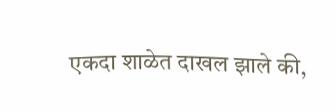एकदा शाळेत दाखल झाले की,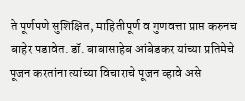ते पूर्णपणे सुशिक्षित, माहितीपूर्ण व गुणवत्ता प्राप्त करुनच बाहेर पडावेत. डॉ. बाबासाहेब आंबेडकर यांच्या प्रतिमेचे पूजन करतांना त्यांच्या विचाराचे पूजन व्हावे असे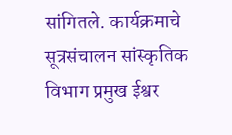सांगितले. कार्यक्रमाचे सूत्रसंचालन सांस्कृतिक विभाग प्रमुख ईश्वर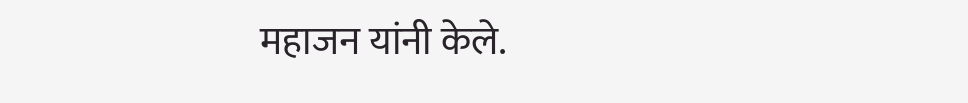महाजन यांनी केले.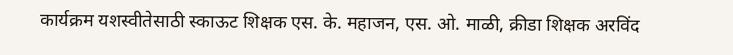कार्यक्रम यशस्वीतेसाठी स्काऊट शिक्षक एस. के. महाजन, एस. ओ. माळी, क्रीडा शिक्षक अरविंद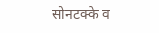सोनटक्के व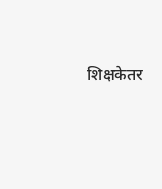शिक्षकेतर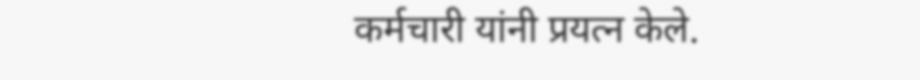कर्मचारी यांनी प्रयत्न केले.